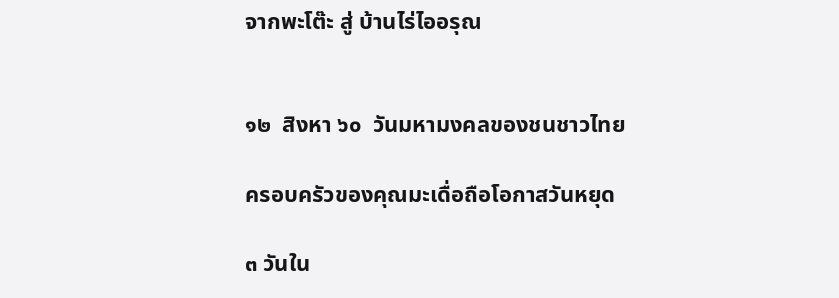จากพะโต๊ะ สู่ บ้านไร่ไออรุณ


๑๒  สิงหา ๖๐  วันมหามงคลของชนชาวไทย

ครอบครัวของคุณมะเดื่อถือโอกาสวันหยุด

๓ วันใน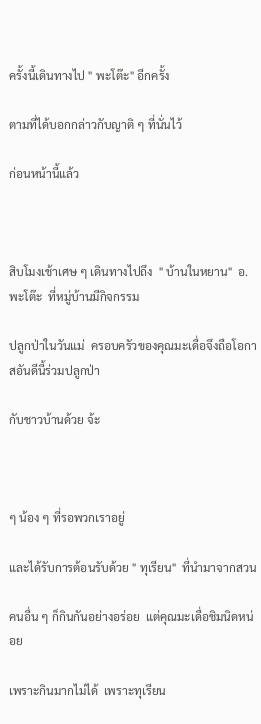ครั้งนี้เดินทางไป " พะโต๊ะ" อีกครั้ง

ตามที่ได้บอกกล่าวกับญาติ ๆ ที่นั่นไว้

ก่อนหน้านี้แล้ว



สิบโมงเช้าเศษ ๆ เดินทางไปถึง  " บ้านในหยาน"  อ.พะโต๊ะ  ที่หมู่บ้านมีกิจกรรม

ปลูกป่าในวันแม่  ครอบครัวของคุณมะเดื่อจึงถือโอกาสอันดีนี้ร่วมปลูกป่า

กับชาวบ้านด้วย จ้ะ



ๆ น้อง ๆ ที่รอพวกเราอยู่

และได้รับการต้อนรับด้วย " ทุเรียน"  ที่นำมาจากสวน

คนอื่น ๆ ก็กินกันอย่างอร่อย  แต่คุณมะเดื่อชิมนิดหน่อย

เพราะกินมากไม่ได้  เพราะทุเรียน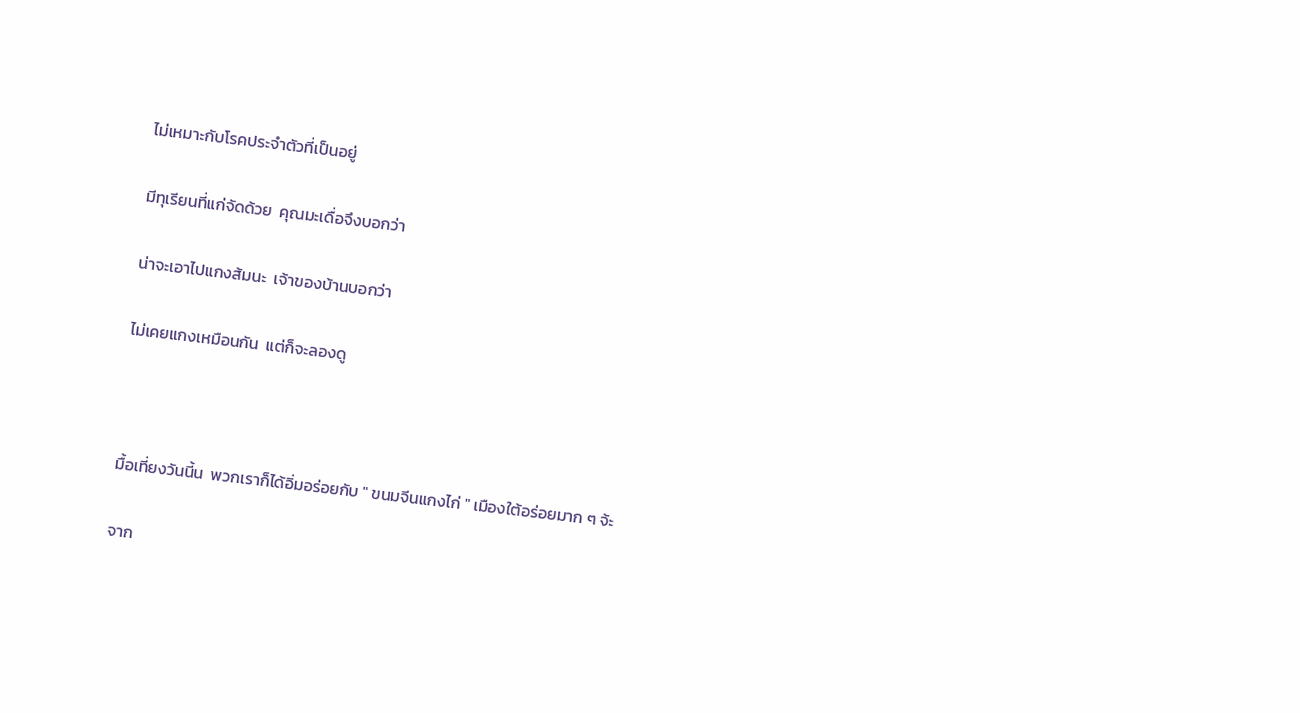ไม่เหมาะกับโรคประจำตัวที่เป็นอยู่

มีทุเรียนที่แก่จัดด้วย  คุณมะเดื่อจึงบอกว่า

น่าจะเอาไปแกงส้มนะ  เจ้าของบ้านบอกว่า

ไม่เคยแกงเหมือนกัน  แต่ก็จะลองดู



มื้อเที่ยงวันนี้น  พวกเราก็ได้อิ่มอร่อยกับ " ขนมจีนแกงไก่ " เมืองใต้อร่อยมาก ๆ จ้ะ

จาก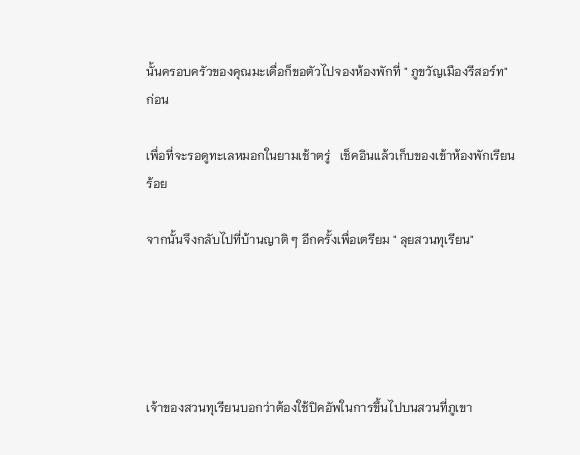นั้นครอบครัวของคุณมะเดื่อก็ขอตัวไปจองห้องพักที่ " ภูขวัญเมืองรีสอร์ท" ก่อน

เพื่อที่จะรอดูทะเลหมอกในยามเช้าตรู่   เช็คอินแล้วเก็บของเข้าห้องพักเรียนร้อย

จากนั้นจึงกลับไปที่บ้านญาติ ๆ อีกครั้งเพื่อเตรียม " ลุยสวนทุเรียน"





เจ้าของสวนทุเรียนบอกว่าต้องใช้ปิคอัพในการขึ้นไปบนสวนที่ภูเขา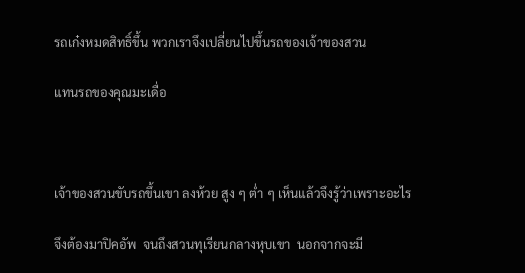รถเก๋งหมดสิทธิ์ขึ้น พวกเราจึงเปลี่ยนไปขึ้นรถของเจ้าของสวน

แทนรถของคุณมะเดื่อ



เจ้าของสวนขับรถขึ้นเขา ลงห้วย สูง ๆ ต่ำ ๆ เห็นแล้วจึงรู้ว่าเพราะอะไร

จึงต้องมาปิคอัพ  จนถึงสวนทุเรียนกลางหุบเขา  นอกจากจะมี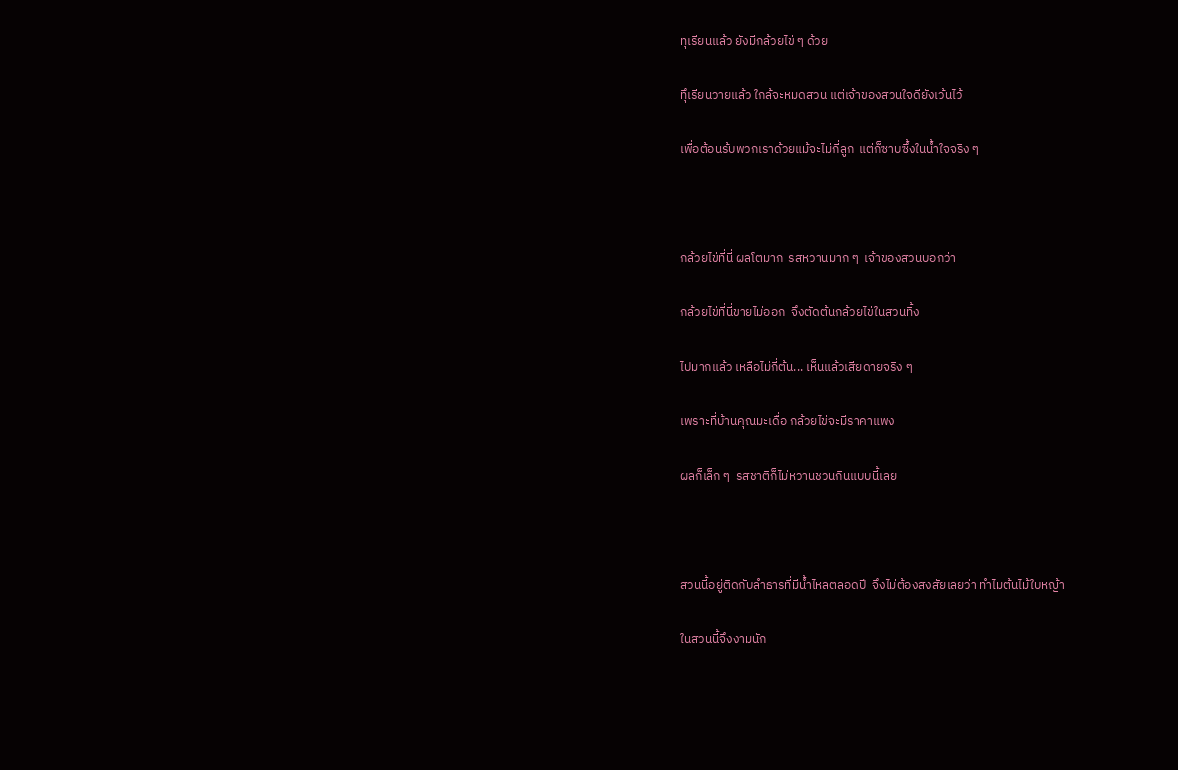ทุเรียนแล้ว ยังมีกล้วยไข่ ๆ ด้วย

ทึุเรียนวายแล้ว ใกล้จะหมดสวน แต่เจ้าของสวนใจดียังเว้นไว้

เพื่อต้อนร้บพวกเราด้วยแม้จะไม่กี่ลูก  แต่ก็ซาบซึ้งในน้ำใจจริง ๆ



กล้วยไข่ที่นี่ ผลโตมาก  รสหวานมาก ๆ  เจ้าของสวนบอกว่า

กล้วยไข่ที่นี่ขายไม่ออก  จึงตัดต้นกล้วยไข่ในสวนทิ้ง

ไปมากแล้ว เหลือไม่กี่ต้น... เห็นแล้วเสียดายจริง ๆ

เพราะที่บ้านคุณมะเดื่อ กล้วยไข่จะมีราคาแพง

ผลก็เล็ก ๆ  รสชาติก็ไม่หวานชวนกินแบบนี้เลย



สวนนี้อยู่ติดกับลำธารที่มีน้ำไหลตลอดปี  จึงไม่ต้องสงสัยเลยว่า ทำไมต้นไม้ใบหญ้า

ในสวนนี้จึงงามนัก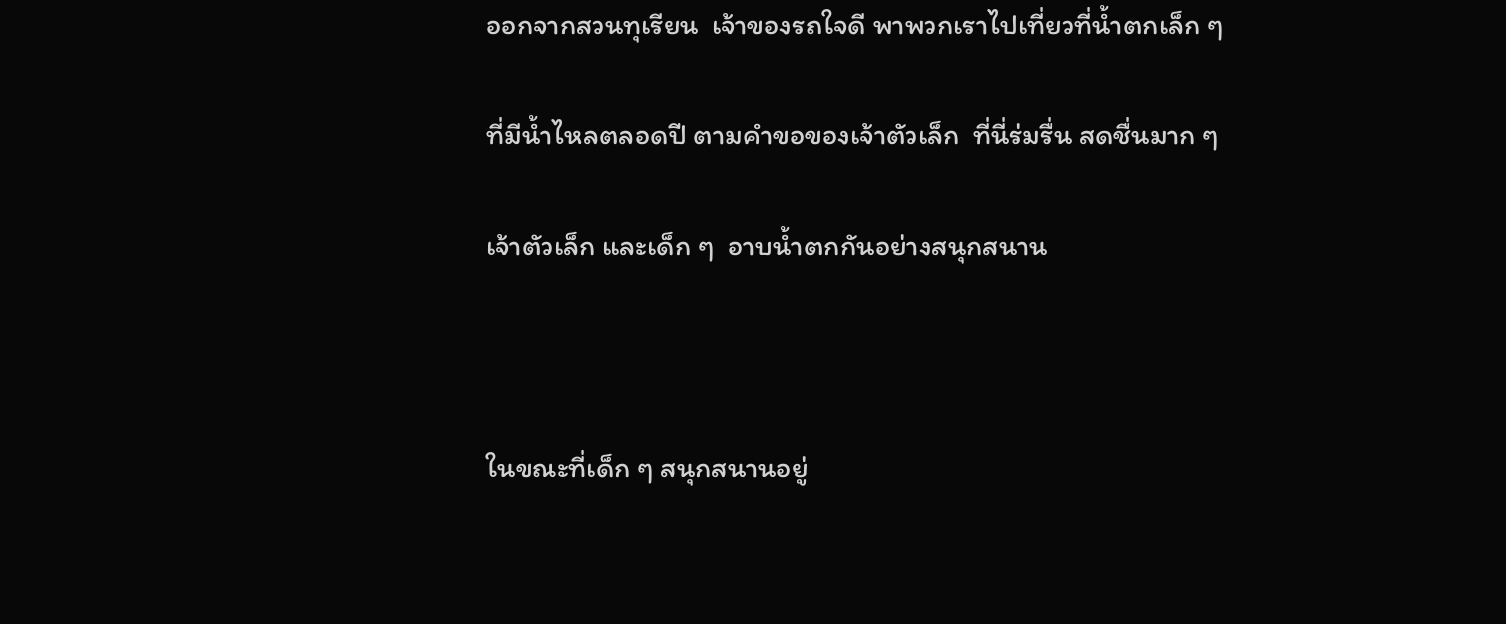ออกจากสวนทุเรียน  เจ้าของรถใจดี พาพวกเราไปเที่ยวที่น้ำตกเล็ก ๆ

ที่มีน้ำไหลตลอดปี ตามคำขอของเจ้าตัวเล็ก  ที่นี่ร่มรื่น สดชื่นมาก ๆ

เจ้าตัวเล็ก และเด็ก ๆ  อาบน้ำตกกันอย่างสนุกสนาน



ในขณะที่เด็ก ๆ สนุกสนานอยู่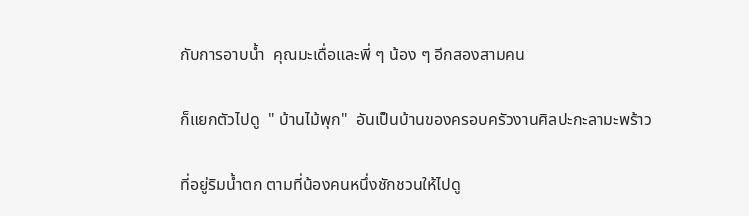กับการอาบน้ำ  คุณมะเดื่อและพี่ ๆ น้อง ๆ อีกสองสามคน

ก็แยกตัวไปดู  " บ้านไม้พุก"  อันเป็นบ้านของครอบครัวงานศิลปะกะลามะพร้าว

ที่อยู่ริมน้ำตก ตามที่น้องคนหนึ่งชักชวนให้ไปดู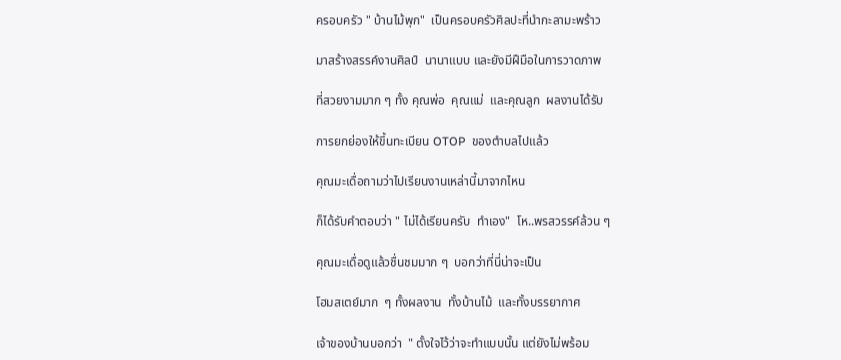ครอบครัว " บ้านไม้พุก"  เป็นครอบครัวศิลปะที่นำกะลามะพร้าว

มาสร้างสรรค์งานศิลป์  นานาแบบ และยังมีฝืมือในการวาดภาพ

ที่สวยงามมาก ๆ ทั้ง คุณพ่อ  คุณแม่  และคุณลูก  ผลงานได้รับ

การยกย่องให้ขึ้นทะเบียน OTOP  ของตำบลไปแล้ว

คุณมะเดื่อถามว่าไปเรียนงานเหล่านี้มาจากไหน

ก็ได้รับคำตอบว่า " ไม่ได้เรียนครับ  ทำเอง"  โห..พรสวรรค์ล้วน ๆ

คุณมะเดื่อดูแล้วชื่นชมมาก ๆ  บอกว่าที่นี่น่าจะเป็น

โฮมสเตย์มาก  ๆ ทั้งผลงาน  ทั้งบ้านไม้  และทั้งบรรยากาศ

เจ้าของบ้านบอกว่า  " ตั้งใจไว้ว่าจะทำแบบนั้น แต่ยังไม่พร้อม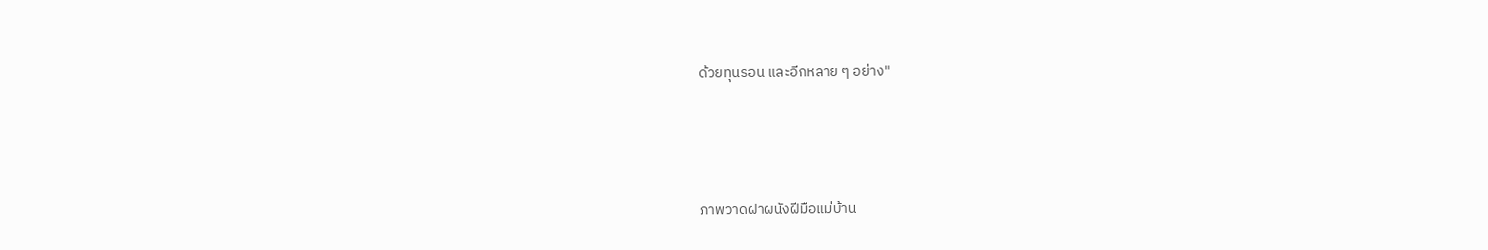ด้วยทุนรอน และอีกหลาย ๆ อย่าง"




ภาพวาดฝาผนังฝีมือแม่บ้าน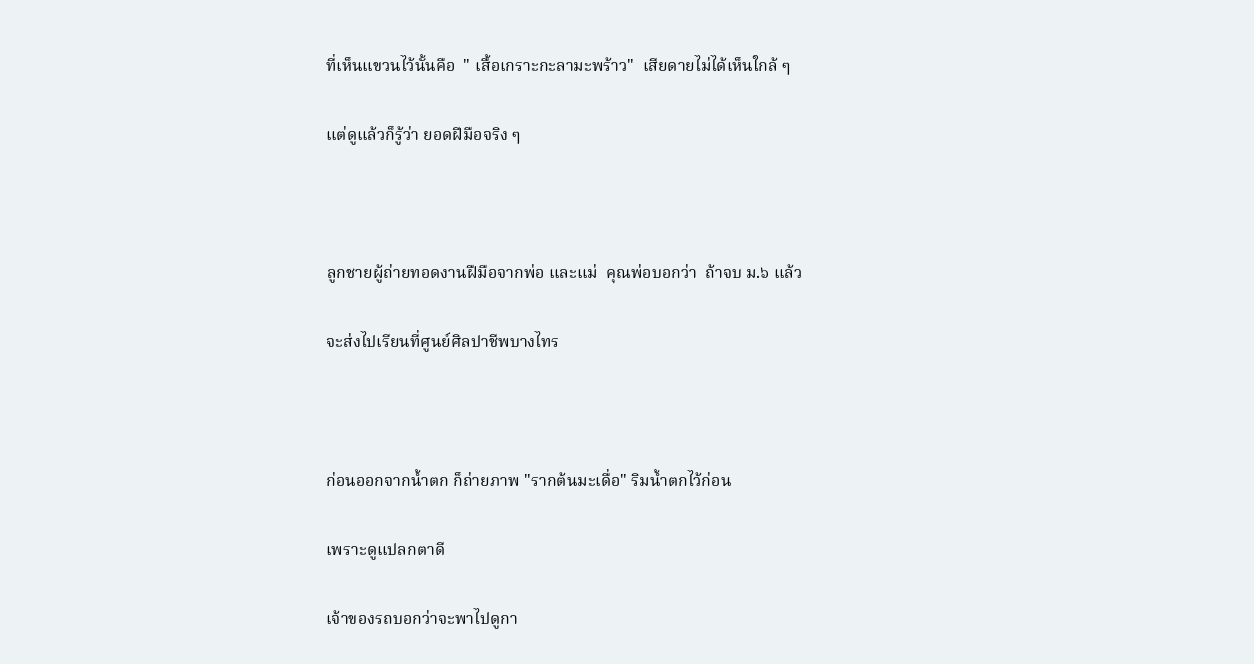ที่เห็นแขวนไว้นั้นคือ  " เสื้อเกราะกะลามะพร้าว"  เสียดายไม่ได้เห็นใกล้ ๆ

แต่ดูแล้วก็รู้ว่า ยอดฝีมือจริง ๆ



ลูกชายผู้ถ่ายทอดงานฝืมือจากพ่อ และแม่  คุณพ่อบอกว่า  ถ้าจบ ม.๖ แล้ว

จะส่งไปเรียนที่ศูนย์ศิลปาชีพบางไทร



ก่อนออกจากน้ำตก ก็ถ่ายภาพ "รากต้นมะเดื่อ" ริมน้ำตกไว้ก่อน

เพราะดูแปลกตาดี

เจ้าของรถบอกว่าจะพาไปดูกา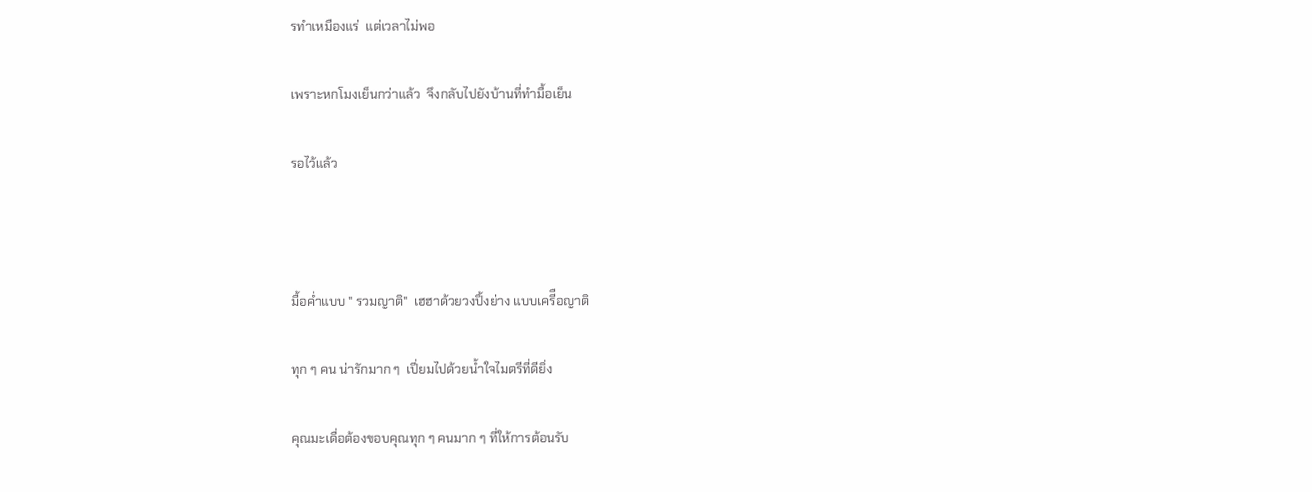รทำเหมืองแร่  แต่เวลาไม่พอ

เพราะหกโมงเย็นกว่าแล้ว  จึงกลับไปยังบ้านที่ทำมื้อเย็น

รอไว้แล้ว



มื้อค่ำแบบ " รวมญาติ"  เฮฮาด้วยวงปิ้งย่าง แบบเครีือญาติ

ทุก ๆ คน น่ารักมาก ๆ  เปี่ยมไปด้วยน้ำใจไมตรีที่ดียิ่ง

คุณมะเดื่อต้องขอบคุณทุก ๆ คนมาก ๆ ที่ให้การต้อนรับ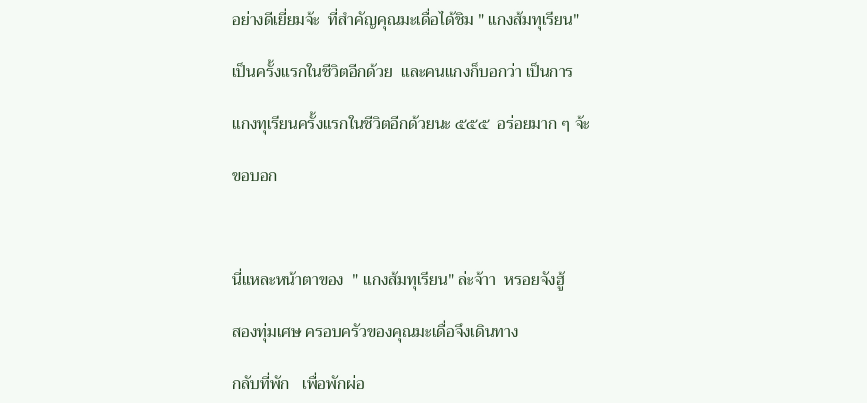อย่างดีเยี่ยมจ้ะ  ที่สำคัญคุณมะเดื่อได้ชิม " แกงส้มทุเรียน"

เป็นครั้งแรกในชีวิตอีกด้วย  และคนแกงก็บอกว่า เป็นการ

แกงทุเรียนครั้งแรกในชีวิตอีกด้วยนะ ๕๕๕  อร่อยมาก ๆ จ้ะ

ขอบอก



นี่แหละหน้าตาของ  " แกงส้มทุเรียน" ล่ะจ้าา  หรอยจังฮู้

สองทุ่มเศษ ครอบครัวของคุณมะเดื่อจึงเดินทาง

กลับที่พัก   เพื่อพักผ่อ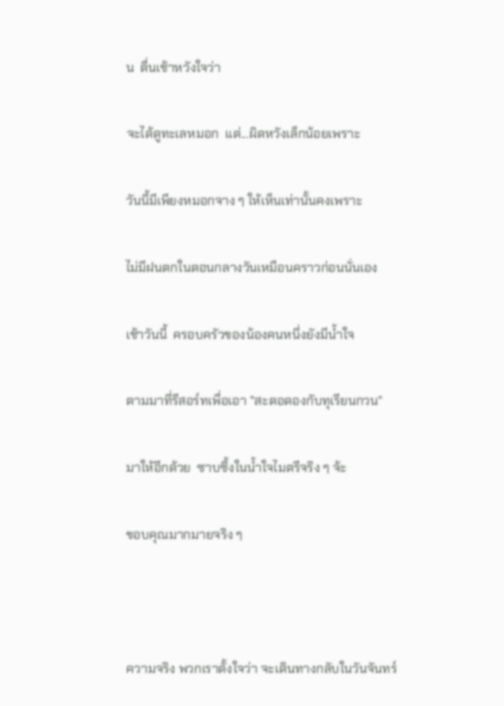น  ตื่นเช้าหวังใจว่า

จะได้ดูทะเลหมอก  แต่...ผิดหวังเล็กน้อยเพราะ

วันนี้มีเพียงหมอกจาง ๆ ให้เห็นเท่านั้นคงเพราะ

ไม่มีฝนตกในตอนกลางวันเหมือนคราวก่อนนั่นเอง

เช้าวันนี้  ครอบครัวของน้องคนหนึ่งยังมีน้ำใจ

ตามมาที่รีสอร์ทเพื่อเอา "สะตอดองกับทุเรียนกวน"

มาให้อีกด้วย  ซาบซึ้งในน้ำใจไมตรีจริง ๆ จ้ะ

ขอบคุณมากมายจริง ๆ



ความจริง พวกเราตั้งใจว่า จะเดินทางกลับในวันจันทร์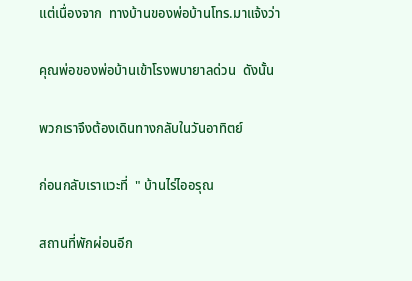แต่เนื่องจาก  ทางบ้านของพ่อบ้านโทร.มาแจ้งว่า

คุณพ่อของพ่อบ้านเข้าโรงพบายาลด่วน  ดังนั้น

พวกเราจึงต้องเดินทางกลับในวันอาทิตย์

ก่อนกลับเราแวะที่  " บ้านไร่ไออรุณ

สถานที่พักผ่อนอีก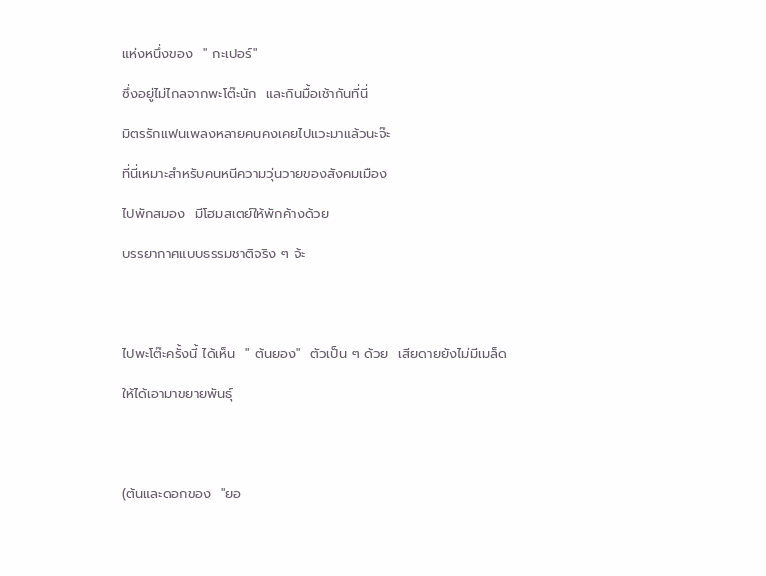แห่งหนึ่งของ  " กะเปอร์"

ซึ่งอยู่ไม่ไกลจากพะโต๊ะนัก  และกินมื้อเช้ากันที่นี่

มิตรรักแฟนเพลงหลายคนคงเคยไปแวะมาแล้วนะจ๊ะ

ที่นี่เหมาะสำหรับคนหนีความวุ่นวายของสังคมเมือง

ไปพักสมอง  มีโฮมสเตย์ให้พักค้างด้วย

บรรยากาศแบบธรรมชาติจริง ๆ จ้ะ




ไปพะโต๊ะครั้งนี้ ได้เห็น  " ต้นยอง"  ตัวเป็น ๆ ด้วย  เสียดายยังไม่มีเมล็ด

ให้ได้เอามาขยายพันธุ์




(ต้นและดอกของ  "ยอ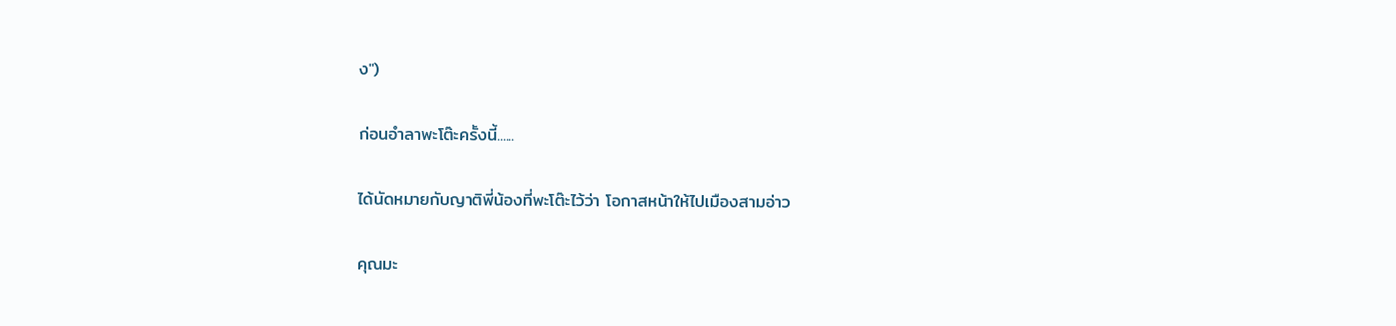ง")

ก่อนอำลาพะโต๊ะครั้งนี้......

ได้นัดหมายกับญาติพี่น้องที่พะโต๊ะไว้ว่า โอกาสหน้าให้ไปเมืองสามอ่าว

คุณมะ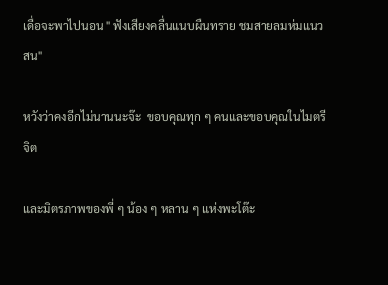เดื่อจะพาไปนอน " ฟังเสียงคลื่นแนบผืนทราย ชมสายลมห่มแนวสน"

หวังว่าคงอีกไม่นานนะจ๊ะ  ขอบคุณทุก ๆ คนและขอบคุณในไมตรีจิต

และมิตรภาพของพี่ ๆ น้อง ๆ หลาน ๆ แห่งพะโต๊ะ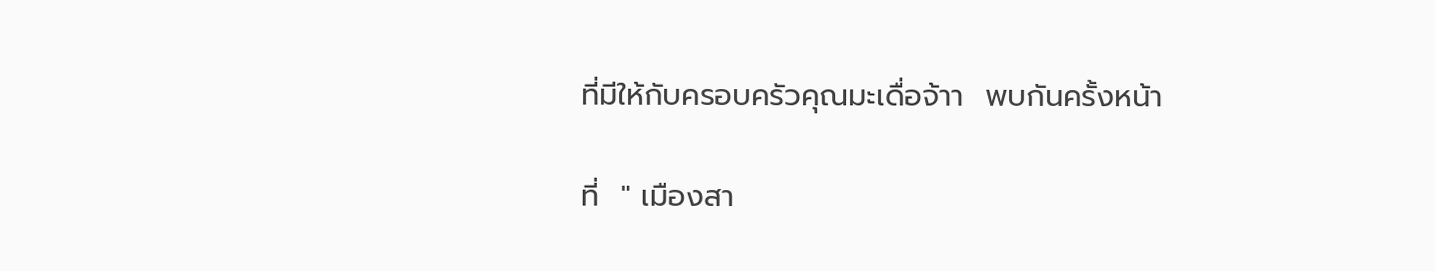ที่มีให้กับครอบครัวคุณมะเดื่อจ้าา  พบกันครั้งหน้า

ที่  " เมืองสา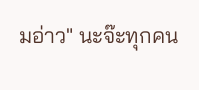มอ่าว" นะจ๊ะทุกคน